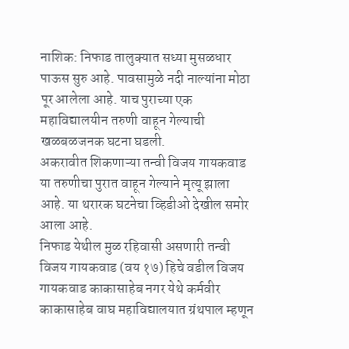नाशिक: निफाड तालुक्यात सध्या मुसळधार पाऊस सुरु आहे. पावसामुळे नदी नाल्यांना मोठा पूर आलेला आहे. याच पुराच्या एक महाविद्यालयीन तरुणी वाहून गेल्याची खळबळजनक घटना घडली.
अकरावीत शिकणाऱ्या तन्वी विजय गायकवाड या तरुणीचा पुरात वाहून गेल्याने मृत्यू झाला आहे. या थरारक घटनेचा व्हिडीओ देखील समोर आला आहे.
निफाड येथील मुळ रहिवासी असणारी तन्वी विजय गायकवाड (वय १७) हिचे वडील विजय गायकवाड काकासाहेब नगर येथे कर्मवीर काकासाहेब वाघ महाविद्यालयात ग्रंथपाल म्हणून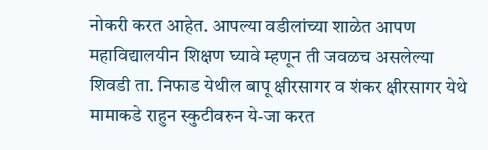नोकरी करत आहेत. आपल्या वडीलांच्या शाळेत आपण महाविद्यालयीन शिक्षण घ्यावे म्हणून ती जवळच असलेल्या शिवडी ता. निफाड येथील बापू क्षीरसागर व शंकर क्षीरसागर येथे मामाकडे राहुन स्कुटीवरुन ये-जा करत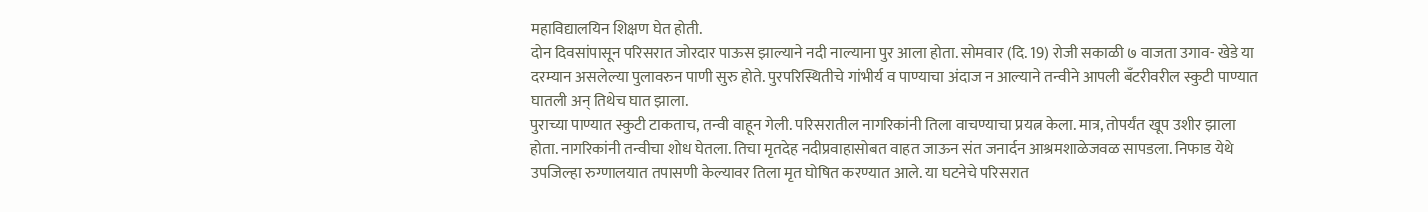महाविद्यालयिन शिक्षण घेत होती.
दोन दिवसांपासून परिसरात जोरदार पाऊस झाल्याने नदी नाल्याना पुर आला होता. सोमवार (दि. 19) रोजी सकाळी ७ वाजता उगाव- खेडे या दरम्यान असलेल्या पुलावरुन पाणी सुरु होते. पुरपरिस्थितीचे गांभीर्य व पाण्याचा अंदाज न आल्याने तन्वीने आपली बँटरीवरील स्कुटी पाण्यात घातली अन् तिथेच घात झाला.
पुराच्या पाण्यात स्कुटी टाकताच, तन्वी वाहून गेली. परिसरातील नागरिकांनी तिला वाचण्याचा प्रयत्न केला. मात्र, तोपर्यंत खूप उशीर झाला होता. नागरिकांनी तन्वीचा शोध घेतला. तिचा मृतदेह नदीप्रवाहासोबत वाहत जाऊन संत जनार्दन आश्रमशाळेजवळ सापडला. निफाड येथे उपजिल्हा रुग्णालयात तपासणी केल्यावर तिला मृत घोषित करण्यात आले. या घटनेचे परिसरात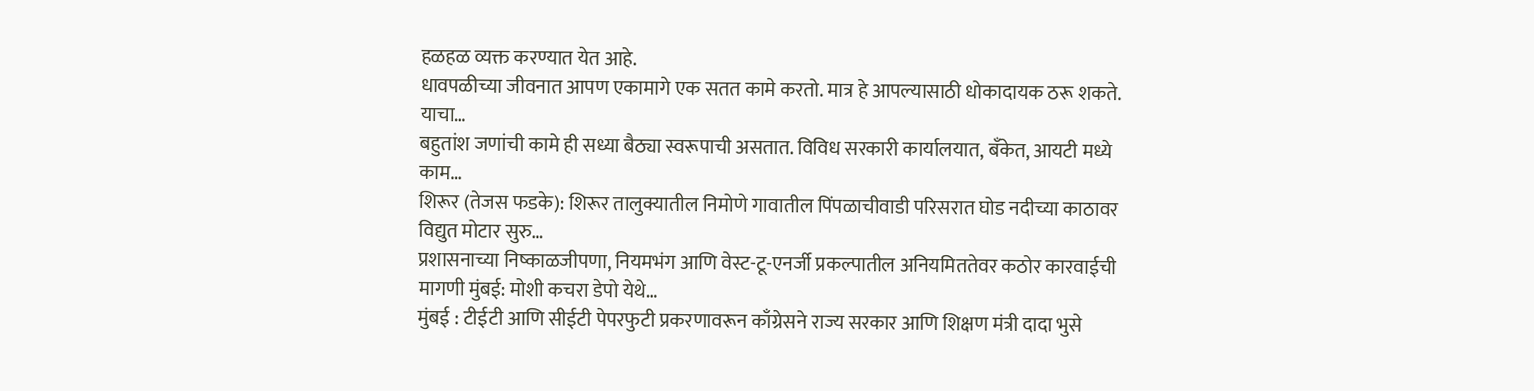हळहळ व्यक्त करण्यात येत आहे.
धावपळीच्या जीवनात आपण एकामागे एक सतत कामे करतो. मात्र हे आपल्यासाठी धोकादायक ठरू शकते. याचा…
बहुतांश जणांची कामे ही सध्या बैठ्या स्वरूपाची असतात. विविध सरकारी कार्यालयात, बँकेत, आयटी मध्ये काम…
शिरूर (तेजस फडके): शिरूर तालुक्यातील निमोणे गावातील पिंपळाचीवाडी परिसरात घोड नदीच्या काठावर विद्युत मोटार सुरु…
प्रशासनाच्या निष्काळजीपणा, नियमभंग आणि वेस्ट-टू-एनर्जी प्रकल्पातील अनियमिततेवर कठोर कारवाईची मागणी मुंबई: मोशी कचरा डेपो येथे…
मुंबई : टीईटी आणि सीईटी पेपरफुटी प्रकरणावरून काँग्रेसने राज्य सरकार आणि शिक्षण मंत्री दादा भुसे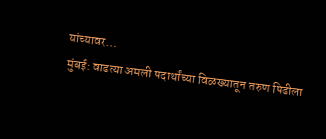यांच्यावर…
मुंबई: वाढत्या अमली पदार्थांच्या विळख्यातून तरुण पिढीला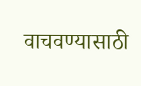वाचवण्यासाठी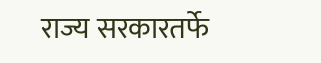राज्य सरकारतर्फे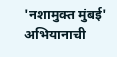'नशामुक्त मुंबई' अभियानाची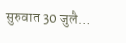सुरुवात 30 जुलै…